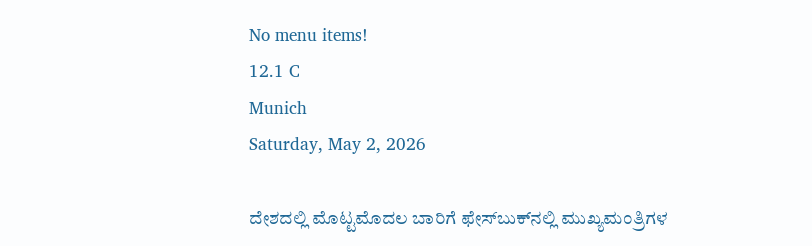No menu items!
12.1 C
Munich
Saturday, May 2, 2026

ದೇಶದಲ್ಲಿ ಮೊಟ್ಟಮೊದಲ ಬಾರಿಗೆ ಫೇಸ್‍ಬುಕ್‍ನಲ್ಲಿ ಮುಖ್ಯಮಂತ್ರಿಗಳ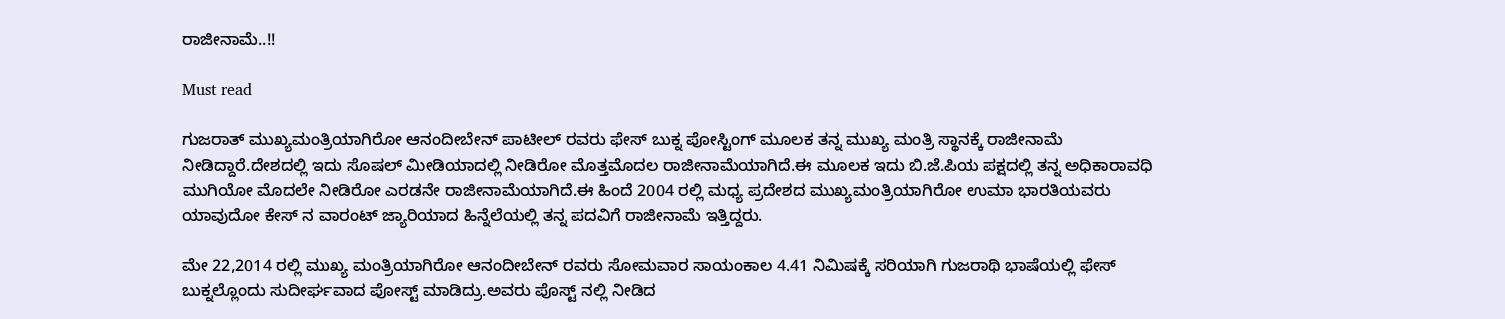ರಾಜೀನಾಮೆ..!!

Must read

ಗುಜರಾತ್ ಮುಖ್ಯಮಂತ್ರಿಯಾಗಿರೋ ಆನಂದೀಬೇನ್ ಪಾಟೀಲ್ ರವರು ಫೇಸ್ ಬುಕ್ನ ಪೋಸ್ಟಿಂಗ್ ಮೂಲಕ ತನ್ನ ಮುಖ್ಯ ಮಂತ್ರಿ ಸ್ಥಾನಕ್ಕೆ ರಾಜೀನಾಮೆ ನೀಡಿದ್ದಾರೆ.ದೇಶದಲ್ಲಿ ಇದು ಸೊಷಲ್ ಮೀಡಿಯಾದಲ್ಲಿ ನೀಡಿರೋ ಮೊತ್ತಮೊದಲ ರಾಜೀನಾಮೆಯಾಗಿದೆ.ಈ ಮೂಲಕ ಇದು ಬಿ.ಜೆ.ಪಿಯ ಪಕ್ಷದಲ್ಲಿ ತನ್ನ ಅಧಿಕಾರಾವಧಿ ಮುಗಿಯೋ ಮೊದಲೇ ನೀಡಿರೋ ಎರಡನೇ ರಾಜೀನಾಮೆಯಾಗಿದೆ.ಈ ಹಿಂದೆ 2004 ರಲ್ಲಿ ಮಧ್ಯ ಪ್ರದೇಶದ ಮುಖ್ಯಮಂತ್ರಿಯಾಗಿರೋ ಉಮಾ ಭಾರತಿಯವರು ಯಾವುದೋ ಕೇಸ್ ನ ವಾರಂಟ್ ಜ್ಯಾರಿಯಾದ ಹಿನ್ನೆಲೆಯಲ್ಲಿ ತನ್ನ ಪದವಿಗೆ ರಾಜೀನಾಮೆ ಇತ್ತಿದ್ದರು.

ಮೇ 22,2014 ರಲ್ಲಿ ಮುಖ್ಯ ಮಂತ್ರಿಯಾಗಿರೋ ಆನಂದೀಬೇನ್ ರವರು ಸೋಮವಾರ ಸಾಯಂಕಾಲ 4.41 ನಿಮಿಷಕ್ಕೆ ಸರಿಯಾಗಿ ಗುಜರಾಥಿ ಭಾಷೆಯಲ್ಲಿ ಫೇಸ್ ಬುಕ್ನಲ್ಲೊಂದು ಸುದೀರ್ಘವಾದ ಪೋಸ್ಟ್ ಮಾಡಿದ್ರು.ಅವರು ಪೊಸ್ಟ್ ನಲ್ಲಿ ನೀಡಿದ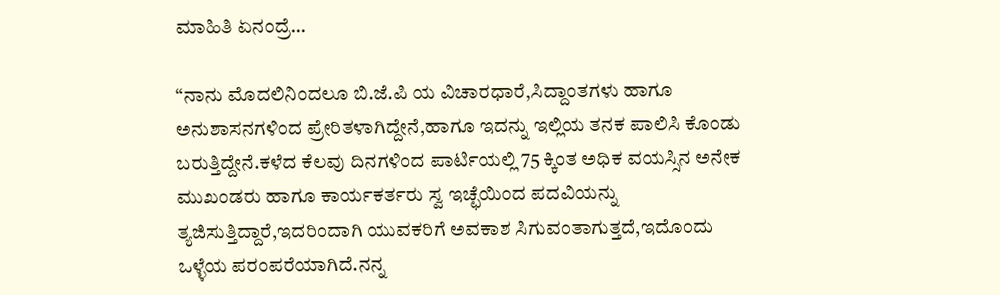ಮಾಹಿತಿ ಏನಂದ್ರೆ…

“ನಾನು ಮೊದಲಿನಿಂದಲೂ ಬಿ.ಜೆ.ಪಿ ಯ ವಿಚಾರಧಾರೆ,ಸಿದ್ದಾಂತಗಳು ಹಾಗೂ ಅನುಶಾಸನಗಳಿಂದ ಪ್ರೇರಿತಳಾಗಿದ್ದೇನೆ,ಹಾಗೂ ಇದನ್ನು ಇಲ್ಲಿಯ ತನಕ ಪಾಲಿಸಿ ಕೊಂಡು ಬರುತ್ತಿದ್ದೇನೆ.ಕಳೆದ ಕೆಲವು ದಿನಗಳಿಂದ ಪಾರ್ಟಿಯಲ್ಲಿ 75 ಕ್ಕಿಂತ ಅಧಿಕ ವಯಸ್ಸಿನ ಅನೇಕ ಮುಖಂಡರು ಹಾಗೂ ಕಾರ್ಯಕರ್ತರು ಸ್ವ ಇಚ್ಛೆಯಿಂದ ಪದವಿಯನ್ನು ತ್ಯಜಿಸುತ್ತಿದ್ದಾರೆ,ಇದರಿಂದಾಗಿ ಯುವಕರಿಗೆ ಅವಕಾಶ ಸಿಗುವಂತಾಗುತ್ತದೆ,ಇದೊಂದು ಒಳ್ಳೆಯ ಪರಂಪರೆಯಾಗಿದೆ.ನನ್ನ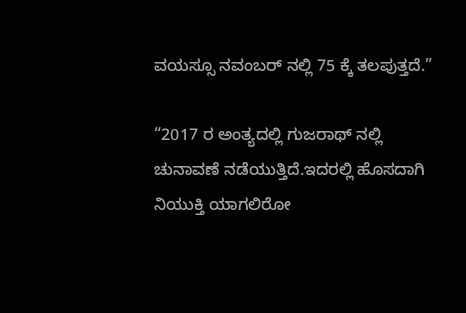ವಯಸ್ಸೂ ನವಂಬರ್ ನಲ್ಲಿ 75 ಕ್ಕೆ ತಲಪುತ್ತದೆ.”

“2017 ರ ಅಂತ್ಯದಲ್ಲಿ ಗುಜರಾಥ್ ನಲ್ಲಿ ಚುನಾವಣೆ ನಡೆಯುತ್ತಿದೆ.ಇದರಲ್ಲಿ ಹೊಸದಾಗಿ ನಿಯುಕ್ತಿ ಯಾಗಲಿರೋ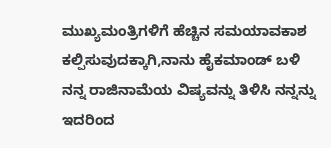ಮುಖ್ಯಮಂತ್ರಿಗಳಿಗೆ ಹೆಚ್ಚಿನ ಸಮಯಾವಕಾಶ ಕಲ್ಪಿಸುವುದಕ್ಕಾಗಿ,ನಾನು ಹೈಕಮಾಂಡ್ ಬಳಿ ನನ್ನ ರಾಜಿನಾಮೆಯ ವಿಷ್ಯವನ್ನು ತಿಳಿಸಿ ನನ್ನನ್ನು ಇದರಿಂದ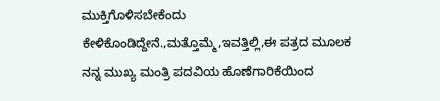ಮುಕ್ತಿಗೊಳಿಸಬೇಕೆಂದು ಕೇಳಿಕೊಂಡಿದ್ದೇನೆ.,ಮತ್ತೊಮ್ಮೆ,ಇವತ್ತಿಲ್ಲಿ,ಈ ಪತ್ರದ ಮೂಲಕ ನನ್ನ ಮುಖ್ಯ ಮಂತ್ರಿ ಪದವಿಯ ಹೊಣೆಗಾರಿಕೆಯಿಂದ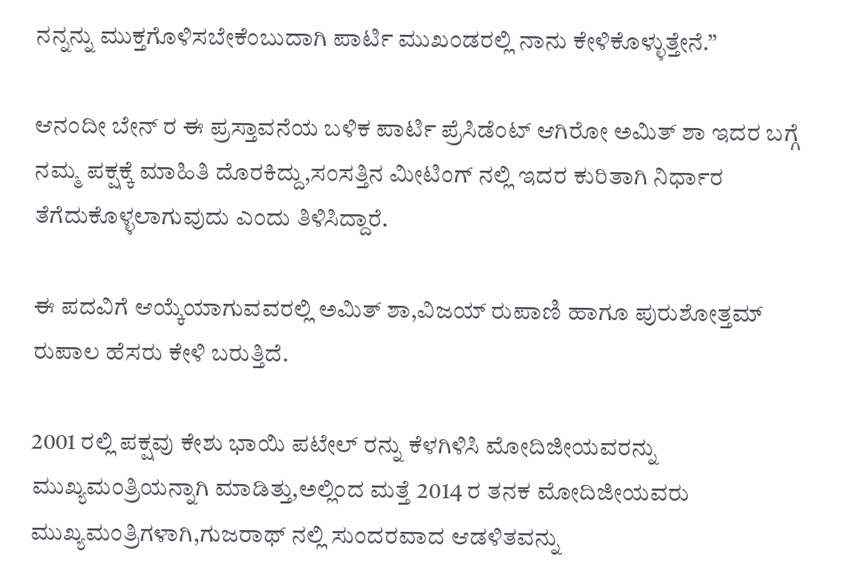ನನ್ನನ್ನು ಮುಕ್ತಗೊಳಿಸಬೇಕೆಂಬುದಾಗಿ ಪಾರ್ಟಿ ಮುಖಂಡರಲ್ಲಿ ನಾನು ಕೇಳಿಕೊಳ್ಳುತ್ತೇನೆ.”

ಆನಂದೀ ಬೇನ್ ರ ಈ ಪ್ರಸ್ತಾವನೆಯ ಬಳಿಕ ಪಾರ್ಟಿ ಪ್ರೆಸಿಡೆಂಟ್ ಆಗಿರೋ ಅಮಿತ್ ಶಾ ಇದರ ಬಗ್ಗೆ ನಮ್ಮ ಪಕ್ಷಕ್ಕೆ ಮಾಹಿತಿ ದೊರಕಿದ್ದು,ಸಂಸತ್ತಿನ ಮೀಟಿಂಗ್ ನಲ್ಲಿ ಇದರ ಕುರಿತಾಗಿ ನಿರ್ಧಾರ ತೆಗೆದುಕೊಳ್ಳಲಾಗುವುದು ಎಂದು ತಿಳಿಸಿದ್ದಾರೆ.

ಈ ಪದವಿಗೆ ಆಯ್ಕೆಯಾಗುವವರಲ್ಲಿ ಅಮಿತ್ ಶಾ,ವಿಜಯ್ ರುಪಾಣಿ ಹಾಗೂ ಪುರುಶೋತ್ತಮ್ ರುಪಾಲ ಹೆಸರು ಕೇಳಿ ಬರುತ್ತಿದೆ.

2001 ರಲ್ಲಿ ಪಕ್ಷವು ಕೇಶು ಭಾಯಿ ಪಟೇಲ್ ರನ್ನು ಕೆಳಗಿಳಿಸಿ ಮೋದಿಜೀಯವರನ್ನು ಮುಖ್ಯಮಂತ್ರಿಯನ್ನಾಗಿ ಮಾಡಿತ್ತು,ಅಲ್ಲಿಂದ ಮತ್ತೆ 2014 ರ ತನಕ ಮೋದಿಜೀಯವರು ಮುಖ್ಯಮಂತ್ರಿಗಳಾಗಿ,ಗುಜರಾಥ್ ನಲ್ಲಿ ಸುಂದರವಾದ ಆಡಳಿತವನ್ನು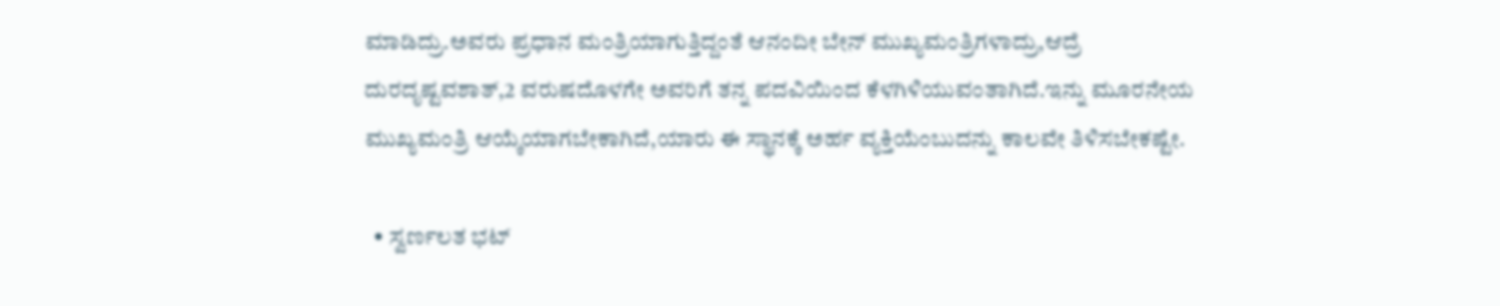ಮಾಡಿದ್ರು.ಅವರು ಪ್ರಧಾನ ಮಂತ್ರಿಯಾಗುತ್ತಿದ್ದಂತೆ ಆನಂದೀ ಬೇನ್ ಮುಖ್ಯಮಂತ್ರಿಗಳಾದ್ರು,ಆದ್ರೆ ದುರದೃಷ್ಟವಶಾತ್,2 ವರುಷದೊಳಗೇ ಅವರಿಗೆ ತನ್ನ ಪದವಿಯಿಂದ ಕೆಳಗಿಳಿಯುವಂತಾಗಿದೆ.ಇನ್ನು ಮೂರನೇಯ ಮುಖ್ಯಮಂತ್ರಿ ಆಯ್ಕೆಯಾಗಬೇಕಾಗಿದೆ,ಯಾರು ಈ ಸ್ಥಾನಕ್ಕೆ ಅರ್ಹ ವ್ಯಕ್ತಿಯೆಂಬುದನ್ನು ಕಾಲವೇ ತಿಳಿಸಬೇಕಷ್ಟೇ.

  • ಸ್ವರ್ಣಲತ ಭಟ್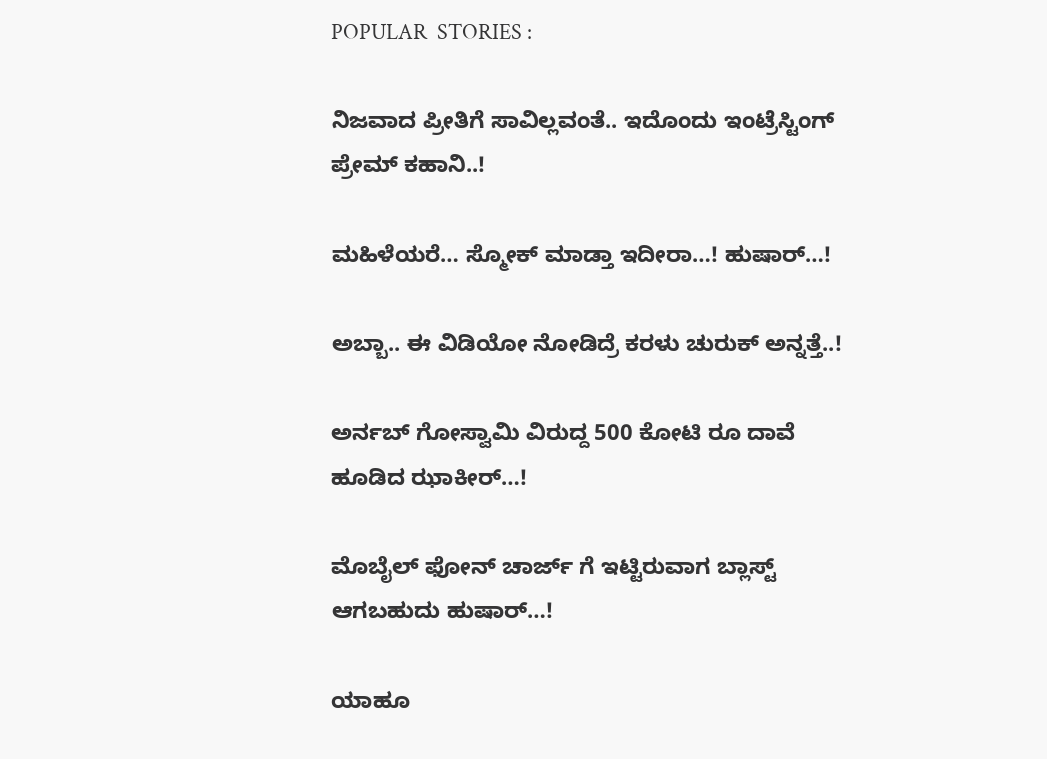POPULAR  STORIES :

ನಿಜವಾದ ಪ್ರೀತಿಗೆ ಸಾವಿಲ್ಲವಂತೆ.. ಇದೊಂದು ಇಂಟ್ರೆಸ್ಟಿಂಗ್ ಪ್ರೇಮ್ ಕಹಾನಿ..!

ಮಹಿಳೆಯರೆ… ಸ್ಮೋಕ್ ಮಾಡ್ತಾ ಇದೀರಾ…! ಹುಷಾರ್…!

ಅಬ್ಬಾ.. ಈ ವಿಡಿಯೋ ನೋಡಿದ್ರೆ ಕರಳು ಚುರುಕ್ ಅನ್ನತ್ತೆ..!

ಅರ್ನಬ್ ಗೋಸ್ವಾಮಿ ವಿರುದ್ದ 500 ಕೋಟಿ ರೂ ದಾವೆ ಹೂಡಿದ ಝಾಕೀರ್…!

ಮೊಬೈಲ್ ಫೋನ್ ಚಾರ್ಜ್ ಗೆ ಇಟ್ಟಿರುವಾಗ ಬ್ಲಾಸ್ಟ್ ಆಗಬಹುದು ಹುಷಾರ್…!

ಯಾಹೂ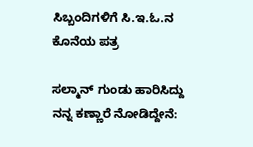ಸಿಬ್ಬಂದಿಗಳಿಗೆ ಸಿ.ಇ.ಓ.ನ ಕೊನೆಯ ಪತ್ರ

ಸಲ್ಮಾನ್ ಗುಂಡು ಹಾರಿಸಿದ್ದು ನನ್ನ ಕಣ್ಣಾರೆ ನೋಡಿದ್ದೇನೆ: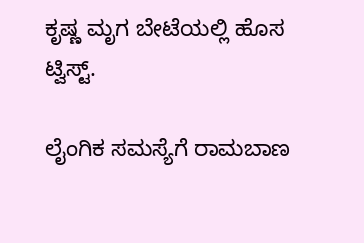ಕೃಷ್ಣ ಮೃಗ ಬೇಟೆಯಲ್ಲಿ ಹೊಸ ಟ್ವಿಸ್ಟ್.

ಲೈಂಗಿಕ ಸಮಸ್ಯೆಗೆ ರಾಮಬಾಣ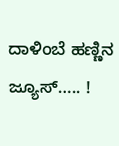ದಾಳಿಂಬೆ ಹಣ್ಣಿನ ಜ್ಯೂಸ್….. !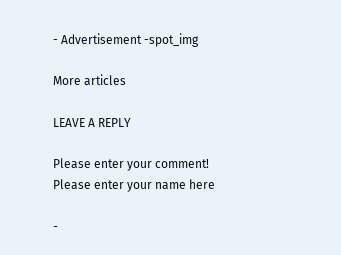- Advertisement -spot_img

More articles

LEAVE A REPLY

Please enter your comment!
Please enter your name here

-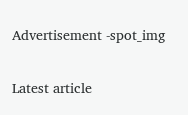Advertisement -spot_img

Latest article